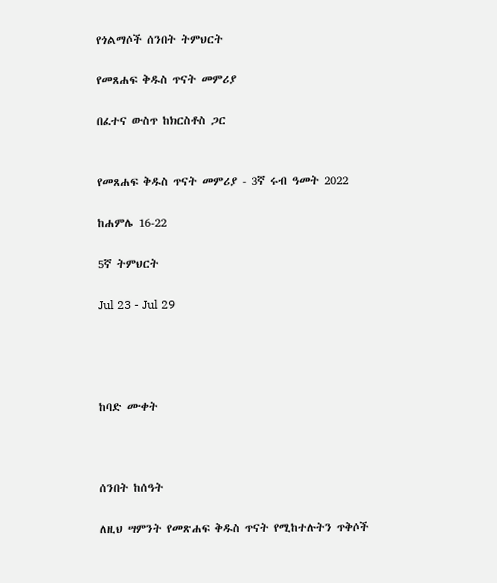የጎልማሶች ሰንበት ትምህርት

የመጸሐፍ ቅዱስ ጥናት መምሪያ

በፈተና ውስጥ ከክርስቶስ ጋር


የመጸሐፍ ቅዱስ ጥናት መምሪያ - 3ኛ ሩብ ዓመት 2022

ከሐምሌ 16-22

5ኛ ትምህርት

Jul 23 - Jul 29




ከባድ ሙቀት



ሰንበት ከሰዓት

ለዚህ ሣምንት የመጽሐፍ ቅዱስ ጥናት የሚከተሉትን ጥቅሶች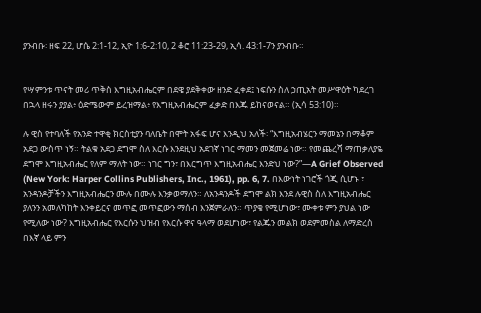ያንብቡ፡ ዘፍ 22, ሆሴ 2:1-12, ኢዮ 1:6-2:10, 2 ቆሮ 11:23-29, ኢሳ. 43:1-7ን ያንብቡ።


የሣምንቱ ጥናት መሪ ጥቅስ እግዚአብሔርም በደዌ ያደቅቀው ዘንድ ፈቀደ፤ ነፍሱን ስለ ኃጢአት መሥዋዕት ካደረገ በኋላ ዘሩን ያያል፥ ዕድሜውም ይረዝማል፥ የእግዚአብሔርም ፈቃድ በእጁ ይከናወናል። (ኢሳ 53:10)።

ሉ ዊስ የተባለች የአንድ ተዋቂ ክርስቲያን ባለቤት በሞት አፋፍ ሆና እንዲህ አለች፡ “እግዚአብሄርን ማመኔን በማቆም አደጋ ውስጥ ነኝ። ትልቁ አደጋ ደግሞ ስለ እርሱ እንደዚህ አደገኛ ነገር ማመን መጀመሬ ነው። የመጨረሻ ማጠቃለያዬ ደግሞ እግዚአብሔር የለም ማለት ነው። ነገር ግን፣ በእርግጥ እግዚአብሔር እንድህ ነው?”—A Grief Observed (New York: Harper Collins Publishers, Inc., 1961), pp. 6, 7. በእውነት ነገሮች ጎጂ ሲሆኑ ፣ አንዳንዶቻችን እግዚአብሔርን ሙሉ በሙሉ እንቃወማለን። ለአንዳንዶች ደግሞ ልክ እንደ ሉዊስ ስለ እግዚአብሔር ያለንን አመለካከት እንቀይርና መጥፎ መጥፎውን ማሰብ እንጀምራለን። ጥያቄ የሚሆነው፣ ሙቀቱ ምን ያህል ነው የሚለው ነው? እግዚአብሔር የእርሱን ህዝብ የእርሱ ዋና ዓላማ ወደሆነው፣ የልጁን መልክ ወደምመስል ለማድረስ በእኛ ላይ ምን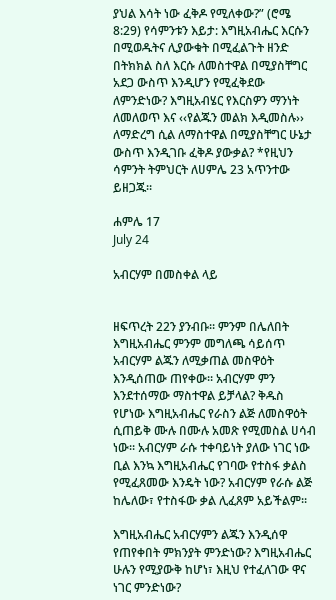ያህል እሳት ነው ፈቅዶ የሚለቀው?” (ሮሜ 8:29) የሳምንቱን እይታ: እግዚአብሔር እርሱን በሚወዱትና ሊያውቁት በሚፈልጉት ዘንድ በትክክል ስለ እርሱ ለመስተዋል በሚያስቸግር አደጋ ውስጥ እንዲሆን የሚፈቅደው ለምንድነው? እግዚአብሄር የእርስዎን ማንነት ለመለወጥ እና ‹‹የልጁን መልክ እዲመስሉ›› ለማድረግ ሲል ለማስተዋል በሚያስቸግር ሁኔታ ውስጥ እንዲገቡ ፈቅዶ ያውቃል? *የዚህን ሳምንት ትምህርት ለሀምሌ 23 አጥንተው ይዘጋጁ።

ሐምሌ 17
July 24

አብርሃም በመስቀል ላይ


ዘፍጥረት 22ን ያንብቡ። ምንም በሌለበት እግዚአብሔር ምንም መግለጫ ሳይሰጥ አብርሃም ልጁን ለሚቃጠል መስዋዕት እንዲሰጠው ጠየቀው። አብርሃም ምን እንደተሰማው ማስተዋል ይቻላል? ቅዱስ የሆነው እግዚአብሔር የራስን ልጅ ለመስዋዕት ሲጠይቅ ሙሉ በሙሉ አመጽ የሚመስል ሀሳብ ነው። አብርሃም ራሱ ተቀባይነት ያለው ነገር ነው ቢል እንኳ እግዚአብሔር የገባው የተስፋ ቃልስ የሚፈጸመው እንዴት ነው? አብርሃም የራሱ ልጅ ከሌለው፣ የተስፋው ቃል ሊፈጸም አይችልም።

እግዚአብሔር አብርሃምን ልጁን እንዲሰዋ የጠየቀበት ምክንያት ምንድነው? እግዚአብሔር ሁሉን የሚያውቅ ከሆነ፣ እዚህ የተፈለገው ዋና ነገር ምንድነው?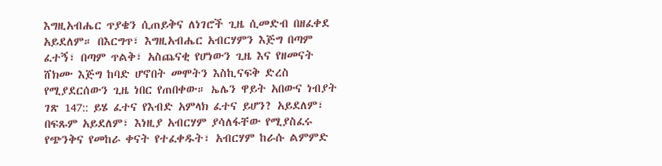እግዚአብሔር ጥያቄን ሲጠይቅና ለነገሮች ጊዜ ሲመድብ በዘፈቀደ አይደለም። በእርግጥ፣ እግዚአብሔር አብርሃምን እጅግ በጣም ፈተኝ፣ በጣም ጥልቅ፣ አስጨናቂ የሆነውን ጊዜ እና የዘመናት ሸክሙ እጅግ ከባድ ሆኖበት መሞትን እስኪናፍቅ ድረስ የሚያደርሰውን ጊዜ ነበር የጠበቀው። ኤሌን ዋይት አበውና ነብያት ገጽ 147:: ይሄ ፈተና የእብድ አምላክ ፈተና ይሆን? አይደለም፣ በፍጹም አይደለም፣ እነዚያ አብርሃም ያሳለፋቸው የሚያስፈሩ የጭንቅና የመከራ ቀናት የተፈቀዱት፣ አብርሃም ከራሱ ልምምድ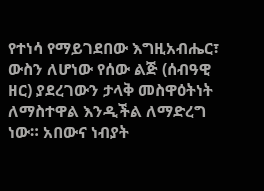የተነሳ የማይገደበው እግዚአብሔር፣ ውስን ለሆነው የሰው ልጅ (ሰብዓዊ ዘር) ያደረገውን ታላቅ መስዋዕትነት ለማስተዋል እንዲችል ለማድረግ ነው። አበውና ነብያት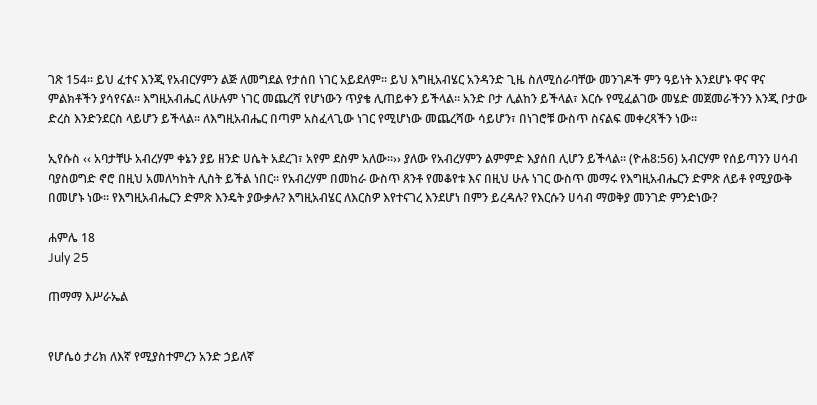ገጽ 154። ይህ ፈተና እንጂ የአብርሃምን ልጅ ለመግደል የታሰበ ነገር አይደለም። ይህ እግዚአብሄር አንዳንድ ጊዜ ስለሚሰራባቸው መንገዶች ምን ዓይነት እንደሆኑ ዋና ዋና ምልክቶችን ያሳየናል። እግዚአብሔር ለሁሉም ነገር መጨረሻ የሆነውን ጥያቄ ሊጠይቀን ይችላል። አንድ ቦታ ሊልከን ይችላል፣ እርሱ የሚፈልገው መሄድ መጀመራችንን እንጂ ቦታው ድረስ እንድንደርስ ላይሆን ይችላል። ለእግዚአብሔር በጣም አስፈላጊው ነገር የሚሆነው መጨረሻው ሳይሆን፣ በነገሮቹ ውስጥ ስናልፍ መቀረጻችን ነው።

ኢየሱስ ‹‹ አባታቸሁ አብረሃም ቀኔን ያይ ዘንድ ሀሴት አደረገ፣ አየም ደስም አለው።›› ያለው የአብረሃምን ልምምድ እያሰበ ሊሆን ይችላል። (ዮሐ8:56) አብርሃም የሰይጣንን ሀሳብ ባያስወግድ ኖሮ በዚህ አመለካከት ሊስት ይችል ነበር። የአብረሃም በመከራ ውስጥ ጸንቶ የመቆየቱ እና በዚህ ሁሉ ነገር ውስጥ መማሩ የእግዚአብሔርን ድምጽ ለይቶ የሚያውቅ በመሆኑ ነው። የእግዚአብሔርን ድምጽ እንዴት ያውቃሉ? እግዚአብሄር ለእርስዎ እየተናገረ እንደሆነ በምን ይረዳሉ? የእርሱን ሀሳብ ማወቅያ መንገድ ምንድነው?

ሐምሌ 18
July 25

ጠማማ እሥራኤል


የሆሴዕ ታሪክ ለእኛ የሚያስተምረን አንድ ኃይለኛ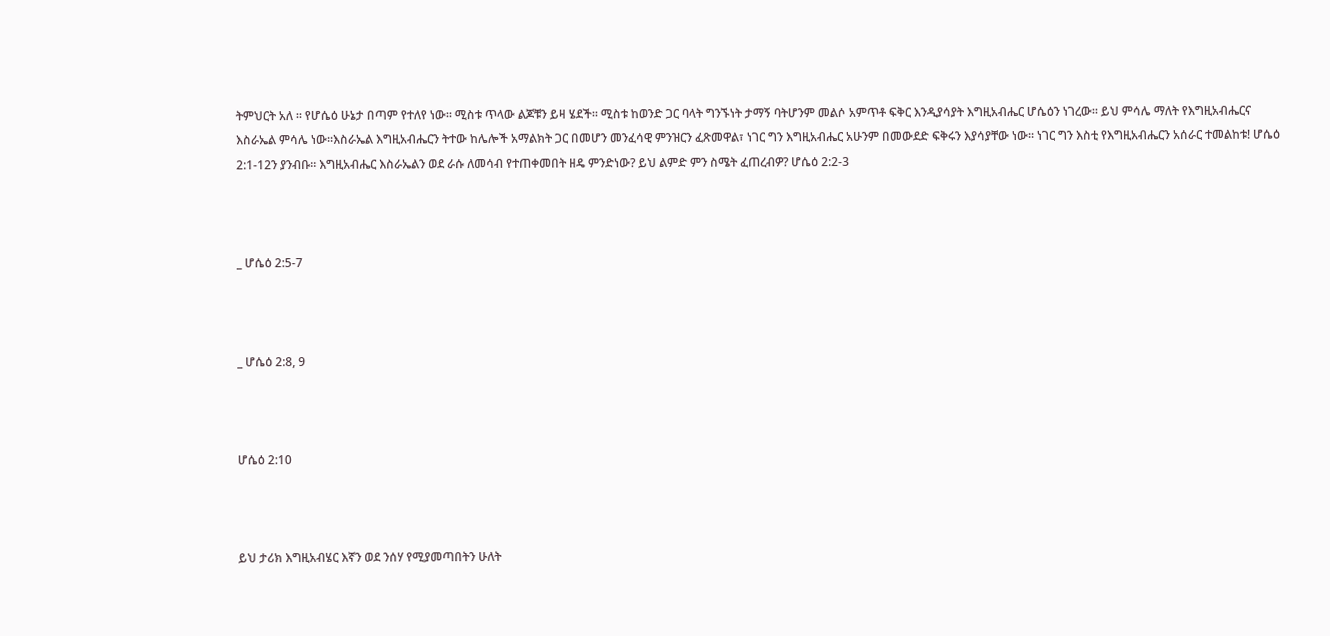ትምህርት አለ ። የሆሴዕ ሁኔታ በጣም የተለየ ነው። ሚስቱ ጥላው ልጆቹን ይዛ ሄደች። ሚስቱ ከወንድ ጋር ባላት ግንኙነት ታማኝ ባትሆንም መልሶ አምጥቶ ፍቅር እንዲያሳያት እግዚአብሔር ሆሴዕን ነገረው። ይህ ምሳሌ ማለት የእግዚአብሔርና እስራኤል ምሳሌ ነው።እስራኤል እግዚአብሔርን ትተው ከሌሎች አማልክት ጋር በመሆን መንፈሳዊ ምንዝርን ፈጽመዋል፣ ነገር ግን እግዚአብሔር አሁንም በመውደድ ፍቅሩን እያሳያቸው ነው። ነገር ግን እስቲ የእግዚአብሔርን አሰራር ተመልከቱ! ሆሴዕ 2:1-12ን ያንብቡ። እግዚአብሔር እስራኤልን ወደ ራሱ ለመሳብ የተጠቀመበት ዘዴ ምንድነው? ይህ ልምድ ምን ስሜት ፈጠረብዎ? ሆሴዕ 2:2-3



_ ሆሴዕ 2:5-7



_ ሆሴዕ 2:8, 9



ሆሴዕ 2:10



ይህ ታሪክ እግዚአብሄር እኛን ወደ ንሰሃ የሚያመጣበትን ሁለት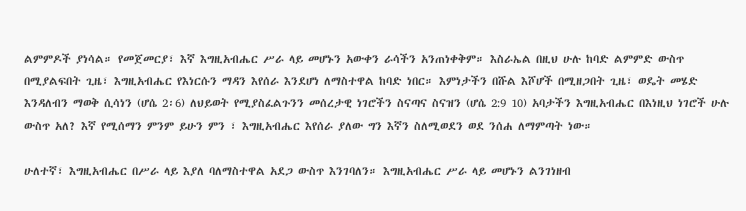ልምምዶች ያነሳል። የመጀመርያ፣ እኛ እግዚአብሔር ሥራ ላይ መሆኑን አውቀን ራሳችን አንጠነቀቅም። እስራኤል በዚህ ሁሉ ከባድ ልምምድ ውስጥ በሚያልፍበት ጊዜ፣ እግዚአብሔር የእነርሱን ማዳን እየሰራ እንደሆነ ለማስተዋል ከባድ ነበር። እምነታችን በሹል እሾሆች በሚዘጋበት ጊዜ፣ ወዴት መሄድ እንዳለብን ማወቅ ሲሳነን (ሆሴ 2፡6) ለህይወት የሚያስፈልጉንን መሰረታዊ ነገሮችን ስናጣና ስናዝን (ሆሴ 2:9 10) አባታችን እግዚአብሔር በእነዚህ ነገሮች ሁሉ ውስጥ አለ? እኛ የሚሰማን ምንም ይሁን ምን ፣ እግዚአብሔር እየሰራ ያለው ግን እኛን ስለሚወደን ወደ ንሰሐ ለማምጣት ነው።

ሁለተኛ፣ እግዚአብሔር በሥራ ላይ እያለ ባለማስተዋል አደጋ ውስጥ እንገባለን። እግዚአብሔር ሥራ ላይ መሆኑን ልንገነዘብ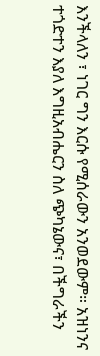እንችላለን ፣ ነገር ግን እርሱ የሚሰራውን አንወደውም። አዝነንና ተጎድተን እያለ እግዚአብሔርን ስለ ጭካኔውና፣ በችግራችን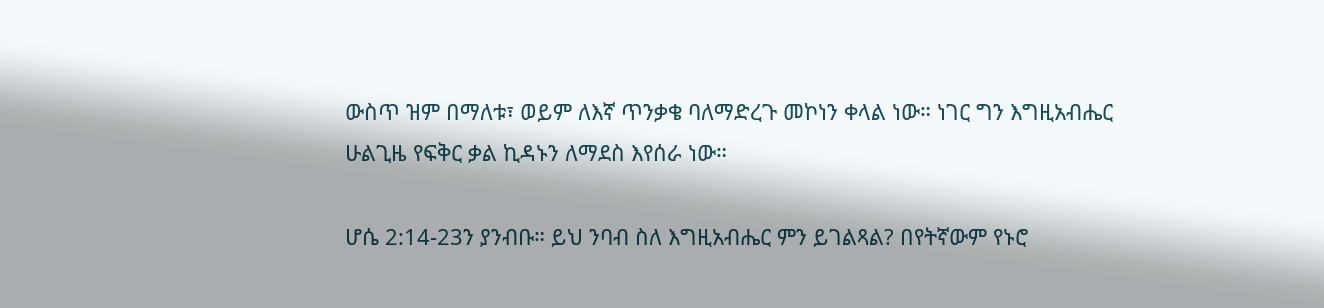ውስጥ ዝም በማለቱ፣ ወይም ለእኛ ጥንቃቄ ባለማድረጉ መኮነን ቀላል ነው። ነገር ግን እግዚአብሔር ሁልጊዜ የፍቅር ቃል ኪዳኑን ለማደስ እየሰራ ነው።

ሆሴ 2:14-23ን ያንብቡ። ይህ ንባብ ስለ እግዚአብሔር ምን ይገልጻል? በየትኛውም የኑሮ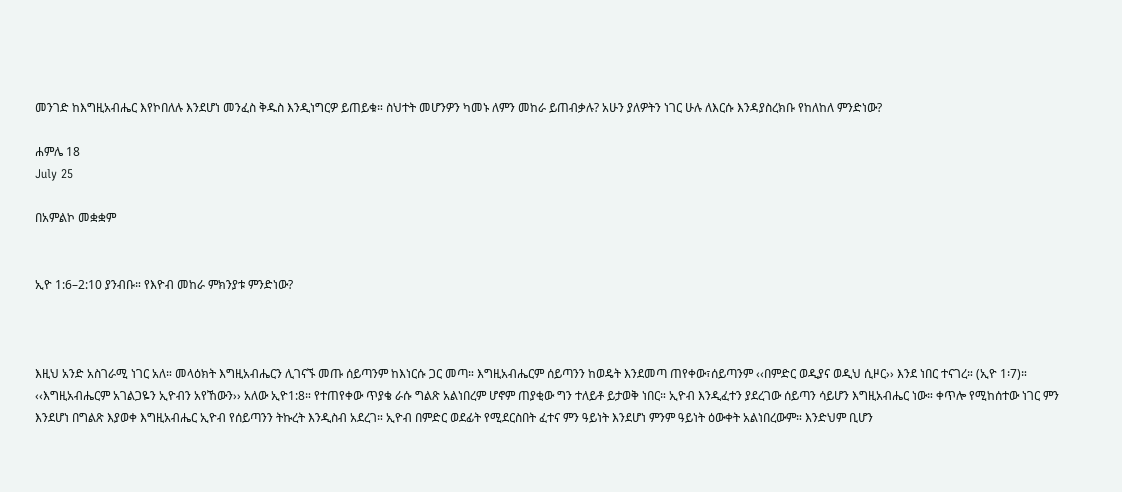መንገድ ከእግዚአብሔር እየኮበለሉ እንደሆነ መንፈስ ቅዱስ እንዲነግርዎ ይጠይቁ። ስህተት መሆንዎን ካመኑ ለምን መከራ ይጠብቃሉ? አሁን ያለዎትን ነገር ሁሉ ለእርሱ እንዳያስረክቡ የከለከለ ምንድነው?

ሐምሌ 18
July 25

በአምልኮ መቋቋም


ኢዮ 1:6–2:10 ያንብቡ። የእዮብ መከራ ምክንያቱ ምንድነው?



እዚህ አንድ አስገራሚ ነገር አለ። መላዕክት እግዚአብሔርን ሊገናኙ መጡ ሰይጣንም ከእነርሱ ጋር መጣ። እግዚአብሔርም ሰይጣንን ከወዴት እንደመጣ ጠየቀው፣ሰይጣንም ‹‹በምድር ወዲያና ወዲህ ሲዞር›› እንደ ነበር ተናገረ። (ኢዮ 1፡7)። ‹‹እግዚአብሔርም አገልጋዬን ኢዮብን አየኸውን›› አለው ኢዮ1:8። የተጠየቀው ጥያቄ ራሱ ግልጽ አልነበረም ሆኖም ጠያቂው ግን ተለይቶ ይታወቅ ነበር። ኢዮብ እንዲፈተን ያደረገው ሰይጣን ሳይሆን እግዚአብሔር ነው። ቀጥሎ የሚከሰተው ነገር ምን እንደሆነ በግልጽ እያወቀ እግዚአብሔር ኢዮብ የሰይጣንን ትኩረት እንዲስብ አደረገ። ኢዮብ በምድር ወደፊት የሚደርስበት ፈተና ምን ዓይነት እንደሆነ ምንም ዓይነት ዕውቀት አልነበረውም። እንድህም ቢሆን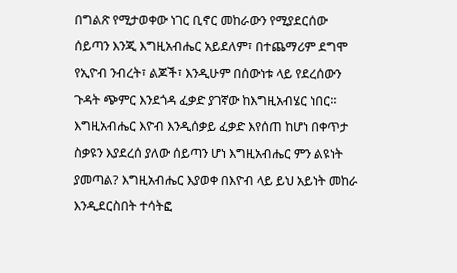በግልጽ የሚታወቀው ነገር ቢኖር መከራውን የሚያደርሰው ሰይጣን እንጂ እግዚአብሔር አይደለም፣ በተጨማሪም ደግሞ የኢዮብ ንብረት፣ ልጆች፣ እንዲሁም በሰውነቱ ላይ የደረሰውን ጉዳት ጭምር እንደጎዳ ፈቃድ ያገኛው ከእግዚአብሄር ነበር። እግዚአብሔር እዮብ እንዲሰቃይ ፈቃድ እየሰጠ ከሆነ በቀጥታ ስቃዩን እያደረሰ ያለው ሰይጣን ሆነ እግዚአብሔር ምን ልዩነት ያመጣል? እግዚአብሔር እያወቀ በእዮብ ላይ ይህ አይነት መከራ እንዲደርስበት ተሳትፎ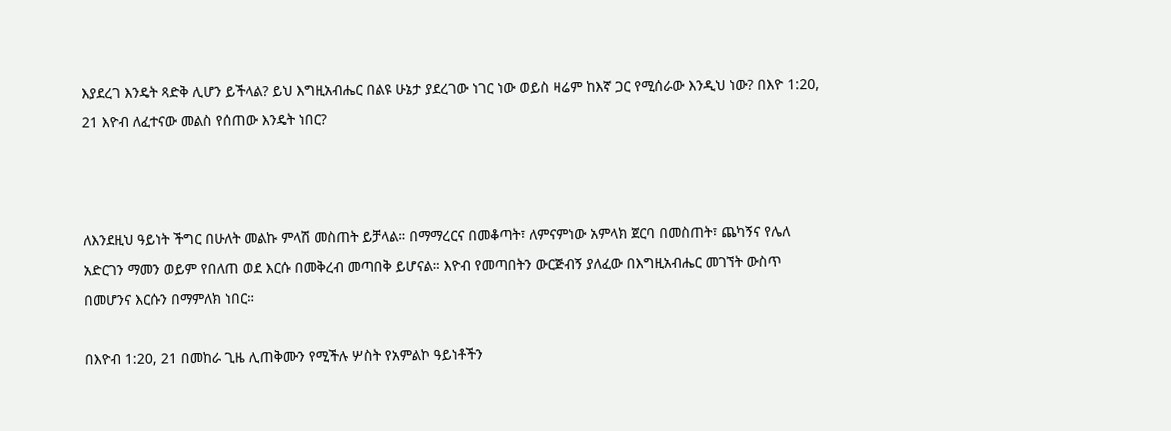እያደረገ እንዴት ጻድቅ ሊሆን ይችላል? ይህ እግዚአብሔር በልዩ ሁኔታ ያደረገው ነገር ነው ወይስ ዛሬም ከእኛ ጋር የሚሰራው እንዲህ ነው? በእዮ 1:20, 21 እዮብ ለፈተናው መልስ የሰጠው እንዴት ነበር?



ለእንደዚህ ዓይነት ችግር በሁለት መልኩ ምላሽ መስጠት ይቻላል። በማማረርና በመቆጣት፣ ለምናምነው አምላክ ጀርባ በመስጠት፣ ጨካኝና የሌለ አድርገን ማመን ወይም የበለጠ ወደ እርሱ በመቅረብ መጣበቅ ይሆናል። እዮብ የመጣበትን ውርጅብኝ ያለፈው በእግዚአብሔር መገኘት ውስጥ በመሆንና እርሱን በማምለክ ነበር።

በእዮብ 1:20, 21 በመከራ ጊዜ ሊጠቅሙን የሚችሉ ሦስት የአምልኮ ዓይነቶችን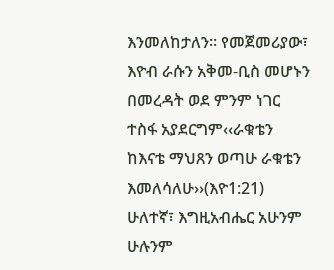እንመለከታለን። የመጀመሪያው፣ እዮብ ራሱን አቅመ-ቢስ መሆኑን በመረዳት ወደ ምንም ነገር ተስፋ አያደርግም‹‹ራቁቴን ከእናቴ ማህጸን ወጣሁ ራቁቴን እመለሳለሁ››(እዮ1:21) ሁለተኛ፣ እግዚአብሔር አሁንም ሁሉንም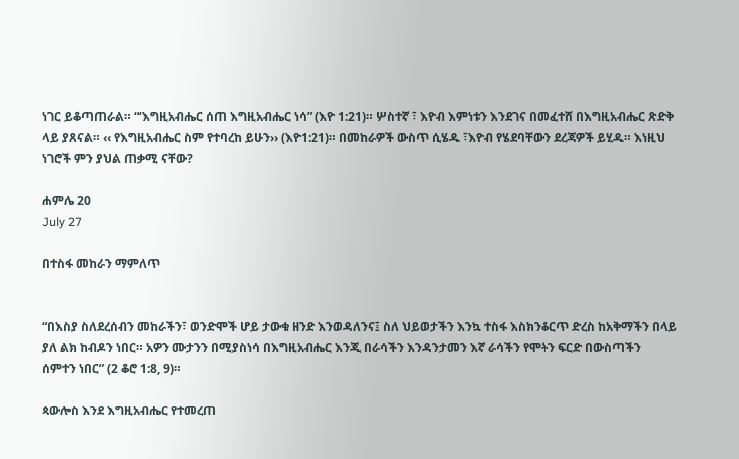ነገር ይቆጣጠራል። “‘እግዚአብሔር ሰጠ እግዚአብሔር ነሳ” (እዮ 1:21)። ሦስተኛ ፣ እዮብ እምነቱን እንደገና በመፈተሸ በእግዚአብሔር ጽድቅ ላይ ያጸናል። ‹‹ የእግዚአብሔር ስም የተባረከ ይሁን›› (እዮ1:21)። በመከራዎች ውስጥ ሲሄዱ ፣እዮብ የሄደባቸውን ደረጃዎች ይሂዱ። እነዚህ ነገሮች ምን ያህል ጠቃሚ ናቸው?

ሐምሌ 20
July 27

በተስፋ መከራን ማምለጥ


“በእስያ ስለደረሰብን መከራችን፣ ወንድሞች ሆይ ታውቁ ዘንድ እንወዳለንና፤ ስለ ህይወታችን እንኳ ተስፋ እስክንቆርጥ ድረስ ከአቅማችን በላይ ያለ ልክ ከብዶን ነበር። አዎን ሙታንን በሚያስነሳ በእግዚአብሔር እንጂ በራሳችን እንዳንታመን እኛ ራሳችን የሞትን ፍርድ በውስጣችን ሰምተን ነበር” (2 ቆሮ 1:8, 9)።

ጳውሎስ እንደ እግዚአብሔር የተመረጠ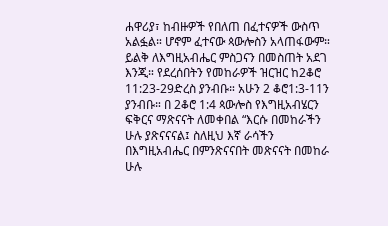ሐዋሪያ፣ ከብዙዎች የበለጠ በፈተናዎች ውስጥ አልፏል። ሆኖም ፈተናው ጳውሎስን አላጠፋውም። ይልቅ ለእግዚአብሔር ምስጋናን በመስጠት አደገ እንጂ። የደረሰበትን የመከራዎች ዝርዝር ከ2ቆሮ 11:23-29ድረስ ያንብቡ። አሁን 2 ቆሮ1:3-11ን ያንብቡ። በ 2ቆሮ 1:4 ጳውሎስ የእግዚአብሄርን ፍቅርና ማጽናናት ለመቀበል “እርሱ በመከራችን ሁሉ ያጽናናናል፤ ስለዚህ እኛ ራሳችን በእግዚአብሔር በምንጽናናበት መጽናናት በመከራ ሁሉ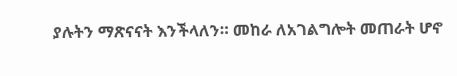ያሉትን ማጽናናት እንችላለን። መከራ ለአገልግሎት መጠራት ሆኖ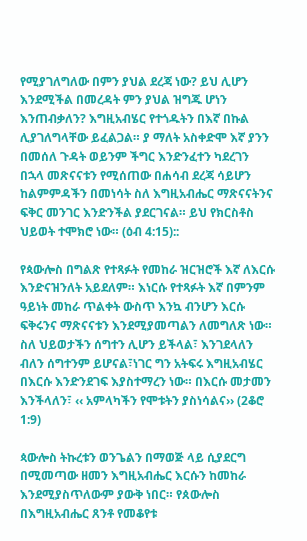የሚያገለግለው በምን ያህል ደረጃ ነው? ይህ ሊሆን እንደሚችል በመረዳት ምን ያህል ዝግጁ ሆነን እንጠብቃለን? እግዚአብሄር የተጎዱትን በእኛ በኩል ሊያገለግላቸው ይፈልጋል። ያ ማለት አስቀድሞ እኛ ያንን በመሰለ ጉዳት ወይንም ችግር እንድንፈተን ካደረገን በኋላ መጽናናቱን የሚሰጠው በሐሳብ ደረጃ ሳይሆን ከልምምዳችን በመነሳት ስለ እግዚአብሔር ማጽናናትንና ፍቅር መንገር እንድንችል ያደርገናል። ይህ የክርስቶስ ህይወት ተሞክሮ ነው። (ዕብ 4:15)::

የጳውሎስ በግልጽ የተጻፉት የመከራ ዝርዝሮች እኛ ለእርሱ እንድናዝንለት አይደለም። እነርሱ የተጻፉት እኛ በምንም ዓይነት መከራ ጥልቀት ውስጥ እንኳ ብንሆን እርሱ ፍቅሩንና ማጽናናቱን እንደሚያመጣልን ለመግለጽ ነው። ስለ ህይወታችን ሰግተን ሊሆን ይችላል፣ እንገደላለን ብለን ሰግተንም ይሆናል፣ነገር ግን አትፍሩ እግዚአብሄር በእርሱ እንድንደገፍ እያስተማረን ነው። በእርሱ መታመን እንችላለን፣ ‹‹ አምላካችን የሞቱትን ያስነሳልና›› (2ቆሮ 1:9)

ጳውሎስ ትኩረቱን ወንጌልን በማወጅ ላይ ሲያደርግ በሚመጣው ዘመን እግዚአብሔር እርሱን ከመከራ እንደሚያስጥለውም ያውቅ ነበር። የጰውሎስ በእግዚአብሔር ጸንቶ የመቆየቱ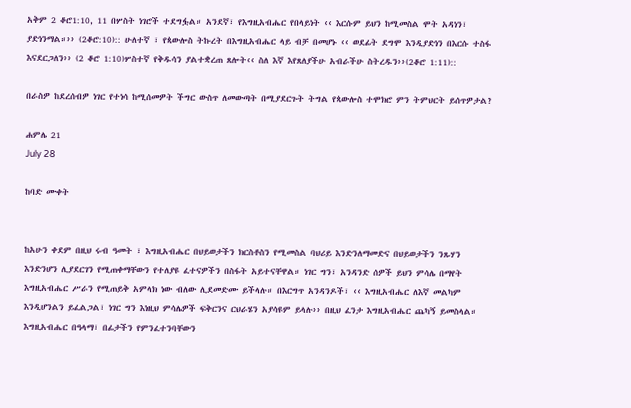አቅም 2 ቆሮ1:10, 11 በሦስት ነገሮች ተደግፏል። አንደኛ፣ የእግዚአብሔር የበላይነት ‹‹ እርሱም ይህን ከሚመስል ሞት አዳነን፣ ያድነንማል።›› (2ቆሮ:10):: ሁለተኛ ፣ የጳውሎስ ትኩረት በእግዚአብሔር ላይ ብቻ በመሆኑ ‹‹ ወደፊት ደግሞ እንዲያድነን በእርሱ ተስፋ እናደርጋለን›› (2 ቆሮ 1:10)ሦስተኛ የቅዱሳን ያልተቋረጠ ጸሎት‹‹ ስለ እኛ እየጸለያችሁ አብራችሁ ስትረዱን››(2ቆሮ 1:11)::

በራስዎ ከደረሰብዎ ነገር የተነሳ ከሚሰመዎት ችግር ውስጥ ለመውጣት በሚያደርጉት ትግል የጳውሎስ ተሞክሮ ምን ትምህርት ይሰጥዎታል?

ሐምሌ 21
July 28

ከባድ ሙቀት


ከአሁን ቀደም በዚህ ሩብ ዓመት ፣ እግዚአብሔር በህይወታችን ክርስቶስን የሚመስል ባህሪይ እንድንለማመድና በህይወታችን ንጹሃን እንድንሆን ሊያደርገን የሚጠቀማቸውን የተለያዩ ፈተናዎችን በስፋት አይተናቸዋል። ነገር ግን፣ አንዳንድ ሰዎች ይህን ምሳሌ በማየት እግዚአብሔር ሥራን የሚጠይቅ አምላክ ነው ብለው ሊደመድሙ ይችላሉ። በእርግጥ አንዳንዶች፣ ‹‹ እግዚአብሔር ለእኛ መልካም እንዲሆንልን ይፈልጋል፣ ነገር ግን እነዚህ ምሳሌዎች ፍቅርንና ርህራሄን አያሳዩም ይላሉ›› በዚህ ፈንታ እግዚአብሔር ጨካኝ ይመስላል። እግዚአብሔር በዓላማ፣ በፊታችን የምንፈተንባቸውን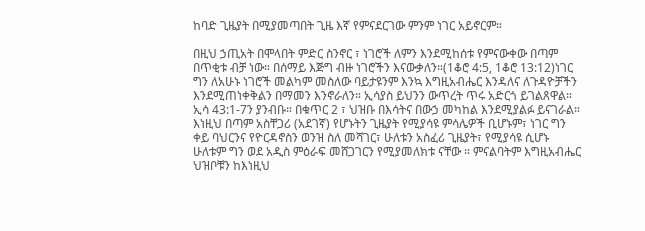ከባድ ጊዜያት በሚያመጣበት ጊዜ እኛ የምናደርገው ምንም ነገር አይኖርም።

በዚህ ኃጢአት በሞላበት ምድር ስንኖር ፣ ነገሮች ለምን እንደሚከሰቱ የምናውቀው በጣም በጥቂቱ ብቻ ነው። በሰማይ እጅግ ብዙ ነገሮችን እናውቃለን።(1ቆሮ 4:5, 1ቆሮ 13:12)ነገር ግን ለአሁኑ ነገሮች መልካም መስለው ባይታዩንም እንኳ እግዚአብሔር እንዳለና ለጉዳዮቻችን እንደሚጠነቀቅልን በማመን እንኖራለን። ኢሳያስ ይህንን ውጥረት ጥሩ አድርጎ ይገልጸዋል። ኢሳ 43:1-7ን ያንብቡ። በቁጥር 2 ፣ ህዝቡ በእሳትና በውኃ መካከል እንደሚያልፉ ይናገራል። እነዚህ በጣም አስቸጋሪ (አደገኛ) የሆኑትን ጊዜያት የሚያሳዩ ምሳሌዎች ቢሆኑም፣ ነገር ግን ቀይ ባህርንና የዮርዳኖስን ወንዝ ስለ መሻገር፣ ሁለቱን አስፈሪ ጊዜያት፣ የሚያሳዩ ሲሆኑ ሁለቱም ግን ወደ አዲስ ምዕራፍ መሸጋገርን የሚያመለክቱ ናቸው ። ምናልባትም እግዚአብሔር ህዝቦቹን ከእነዚህ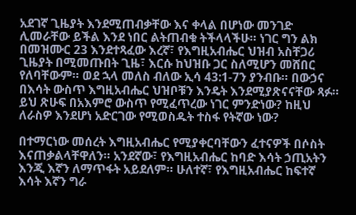አደገኛ ጊዜያት እንደሚጠብቃቸው እና ቀላል በሆነው መንገድ ሊመራቸው ይችል እንደ ነበር ልትጠብቁ ትችላላችሁ። ነገር ግን ልክ በመዝሙር 23 እንደተጻፈው እረኛ፣ የእግዚአብሔር ህዝብ አስቸጋሪ ጊዜያት በሚመጡበት ጊዜ፣ እርሱ ከህዝቡ ጋር ስለሚሆን መሸበር የለባቸውም። ወደ ኋላ መለስ ብለው ኢሳ 43:1-7ን ያንብቡ። በውኃና በእሳት ውስጥ እግዚአብሔር ህዝቦቹን እንዴት እንደሚያጽናናቸው ጻፉ። ይህ ጽሁፍ በአእምሮ ውስጥ የሚፈጥረው ነገር ምንድነው? ከዚህ ለራስዎ እንደሆነ አድርገው የሚወስዱት ተስፋ የትኛው ነው?

በተማርነው መሰረት እግዚአብሔር የሚያቀርባቸውን ፈተናዎች በሶስት እናጠቃልላቸዋለን። አንደኛው፣ የእግዚአብሔር ከባድ እሳት ኃጢአትን እንጂ እኛን ለማጥፋት አይደለም። ሁለተኛ፣ የእግዚአብሔር ከፍተኛ እሳት እኛን ግራ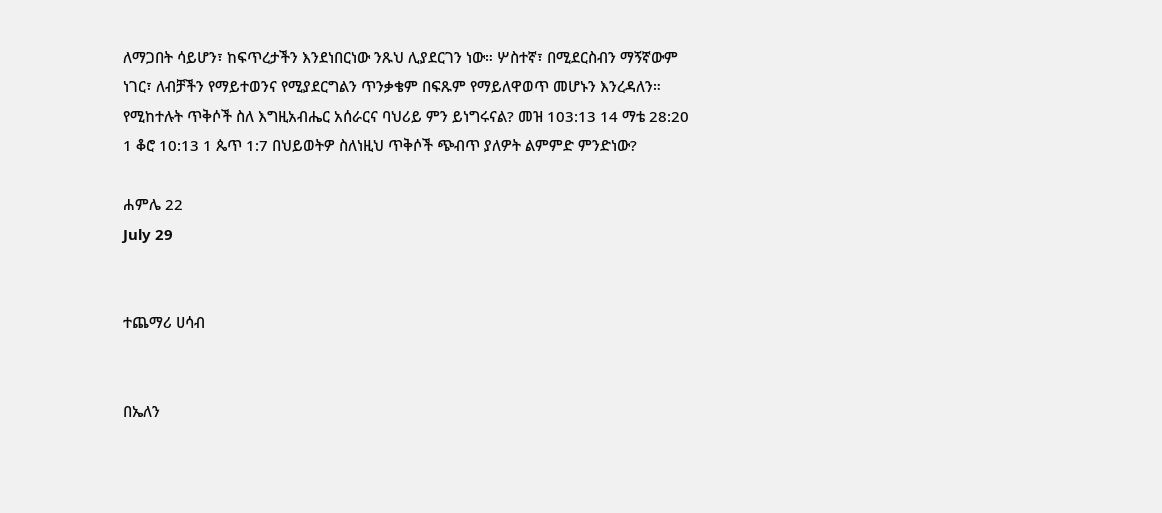ለማጋበት ሳይሆን፣ ከፍጥረታችን እንደነበርነው ንጹህ ሊያደርገን ነው። ሦስተኛ፣ በሚደርስብን ማኝኛውም ነገር፣ ለብቻችን የማይተወንና የሚያደርግልን ጥንቃቄም በፍጹም የማይለዋወጥ መሆኑን እንረዳለን። የሚከተሉት ጥቅሶች ስለ እግዚአብሔር አሰራርና ባህሪይ ምን ይነግሩናል? መዝ 103:13 14 ማቴ 28:20 1 ቆሮ 10:13 1 ጴጥ 1:7 በህይወትዎ ስለነዚህ ጥቅሶች ጭብጥ ያለዎት ልምምድ ምንድነው?

ሐምሌ 22
July 29


ተጨማሪ ሀሳብ


በኤለን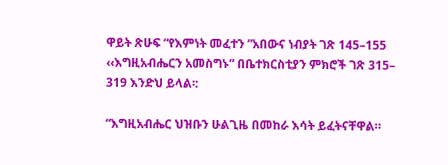ዋይት ጽሁፍ “የእምነት መፈተን ”አበውና ነብያት ገጽ 145–155 ‹‹እግዚአብሔርን አመስግኑ” በቤተክርስቲያን ምክሮች ገጽ 315– 319 እንድህ ይላል፡:

“እግዚአብሔር ህዝቡን ሁልጊዜ በመከራ እሳት ይፈትናቸዋል።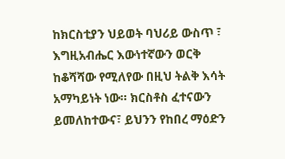ከክርስቲያን ህይወት ባህሪይ ውስጥ ፣ እግዚአብሔር እውነተኛውን ወርቅ ከቆሻሻው የሚለየው በዚህ ትልቅ እሳት አማካይነት ነው። ክርስቶስ ፈተናውን ይመለከተውና፣ ይህንን የከበረ ማዕድን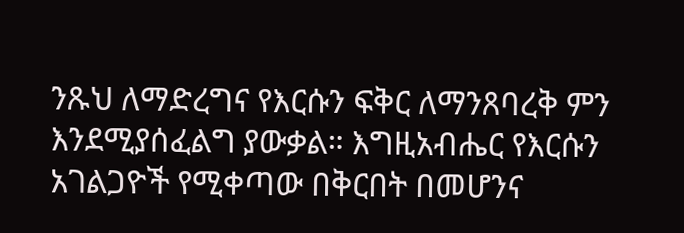ንጹህ ለማድረግና የእርሱን ፍቅር ለማንጸባረቅ ምን እንደሚያሰፈልግ ያውቃል። እግዚአብሔር የእርሱን አገልጋዮች የሚቀጣው በቅርበት በመሆንና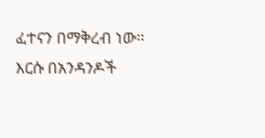ፈተናን በማቅረብ ነው። እርሱ በአንዳንዶች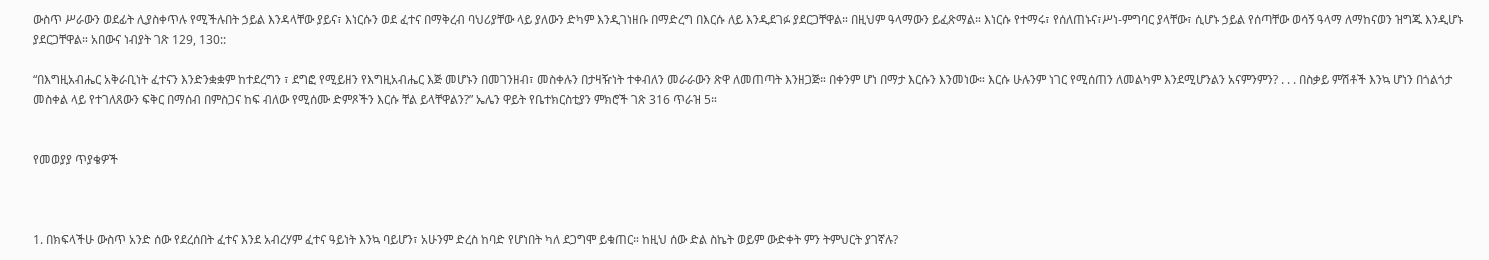ውስጥ ሥራውን ወደፊት ሊያስቀጥሉ የሚችሉበት ኃይል እንዳላቸው ያይና፣ እነርሱን ወደ ፈተና በማቅረብ ባህሪያቸው ላይ ያለውን ድካም እንዲገነዘቡ በማድረግ በእርሱ ለይ እንዲደገፉ ያደርጋቸዋል። በዚህም ዓላማውን ይፈጽማል። እነርሱ የተማሩ፣ የሰለጠኑና፣ሥነ-ምግባር ያላቸው፣ ሲሆኑ ኃይል የሰጣቸው ወሳኝ ዓላማ ለማከናወን ዝግጁ እንዲሆኑ ያደርጋቸዋል። አበውና ነብያት ገጽ 129, 130::

“በእግዚአብሔር አቅራቢነት ፈተናን እንድንቋቋም ከተደረግን ፣ ደግፎ የሚይዘን የእግዚአብሔር እጅ መሆኑን በመገንዘብ፣ መስቀሉን በታዛዥነት ተቀብለን መራራውን ጽዋ ለመጠጣት እንዘጋጅ። በቀንም ሆነ በማታ እርሱን እንመነው። እርሱ ሁሉንም ነገር የሚሰጠን ለመልካም እንደሚሆንልን አናምንምን? . . . በስቃይ ምሽቶች እንኳ ሆነን በጎልጎታ መስቀል ላይ የተገለጸውን ፍቅር በማሰብ በምስጋና ከፍ ብለው የሚሰሙ ድምጾችን እርሱ ቸል ይላቸዋልን?” ኤሌን ዋይት የቤተክርስቲያን ምክሮች ገጽ 316 ጥራዝ 5።


የመወያያ ጥያቄዎች



1. በክፍላችሁ ውስጥ አንድ ሰው የደረሰበት ፈተና እንደ አብረሃም ፈተና ዓይነት እንኳ ባይሆን፣ አሁንም ድረስ ከባድ የሆነበት ካለ ደጋግሞ ይቁጠር። ከዚህ ሰው ድል ስኬት ወይም ውድቀት ምን ትምህርት ያገኛሉ?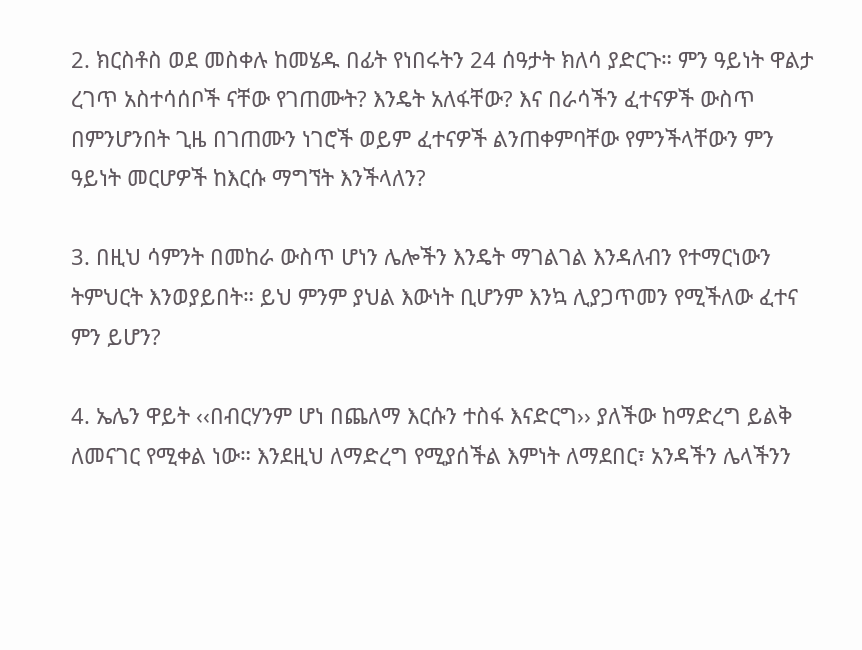2. ክርስቶስ ወደ መስቀሉ ከመሄዱ በፊት የነበሩትን 24 ሰዓታት ክለሳ ያድርጉ። ምን ዓይነት ዋልታ ረገጥ አስተሳሰቦች ናቸው የገጠሙት? እንዴት አለፋቸው? እና በራሳችን ፈተናዎች ውስጥ በምንሆንበት ጊዜ በገጠሙን ነገሮች ወይም ፈተናዎች ልንጠቀምባቸው የምንችላቸውን ምን ዓይነት መርሆዎች ከእርሱ ማግኘት እንችላለን?

3. በዚህ ሳምንት በመከራ ውስጥ ሆነን ሌሎችን እንዴት ማገልገል እንዳለብን የተማርነውን ትምህርት እንወያይበት። ይህ ምንም ያህል እውነት ቢሆንም እንኳ ሊያጋጥመን የሚችለው ፈተና ምን ይሆን?

4. ኤሌን ዋይት ‹‹በብርሃንም ሆነ በጨለማ እርሱን ተስፋ እናድርግ›› ያለችው ከማድረግ ይልቅ ለመናገር የሚቀል ነው። እንደዚህ ለማድረግ የሚያሰችል እምነት ለማደበር፣ አንዳችን ሌላችንን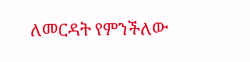ለመርዳት የምንችለው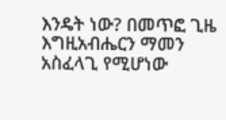እንዴት ነው? በመጥፎ ጊዜ እግዚአብሔርን ማመን አስፈላጊ የሚሆነው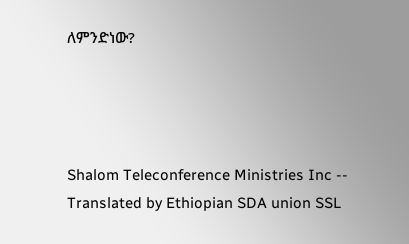ለምንድነው?




Shalom Teleconference Ministries Inc -- Translated by Ethiopian SDA union SSL